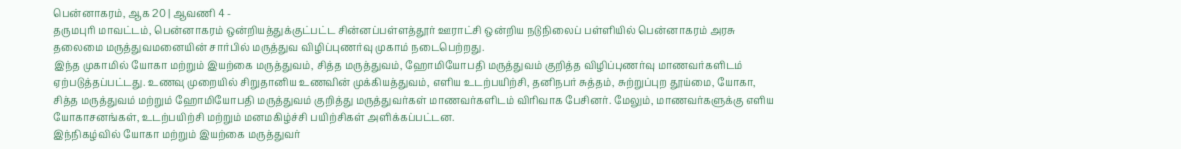பென்னாகரம், ஆக 20 | ஆவணி 4 -
தருமபுரி மாவட்டம், பென்னாகரம் ஒன்றியத்துக்குட்பட்ட சின்னப்பள்ளத்தூர் ஊராட்சி ஒன்றிய நடுநிலைப் பள்ளியில் பென்னாகரம் அரசு தலைமை மருத்துவமனையின் சார்பில் மருத்துவ விழிப்புணர்வு முகாம் நடைபெற்றது.
இந்த முகாமில் யோகா மற்றும் இயற்கை மருத்துவம், சித்த மருத்துவம், ஹோமியோபதி மருத்துவம் குறித்த விழிப்புணர்வு மாணவர்களிடம் ஏற்படுத்தப்பட்டது. உணவு முறையில் சிறுதானிய உணவின் முக்கியத்துவம், எளிய உடற்பயிற்சி, தனிநபர் சுத்தம், சுற்றுப்புற தூய்மை, யோகா, சித்த மருத்துவம் மற்றும் ஹோமியோபதி மருத்துவம் குறித்து மருத்துவர்கள் மாணவர்களிடம் விரிவாக பேசினர். மேலும், மாணவர்களுக்கு எளிய யோகாசனங்கள், உடற்பயிற்சி மற்றும் மனமகிழ்ச்சி பயிற்சிகள் அளிக்கப்பட்டன.
இந்நிகழ்வில் யோகா மற்றும் இயற்கை மருத்துவர்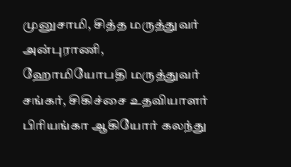முனுசாமி, சித்த மருத்துவர் அன்புராணி, ஹோமியோபதி மருத்துவர் சங்கர், சிகிச்சை உதவியாளர் பிரியங்கா ஆகியோர் கலந்து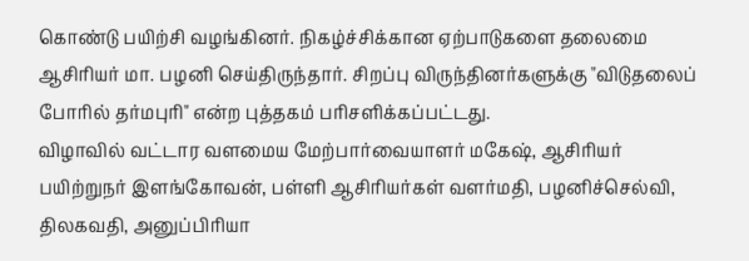கொண்டு பயிற்சி வழங்கினர். நிகழ்ச்சிக்கான ஏற்பாடுகளை தலைமை ஆசிரியர் மா. பழனி செய்திருந்தார். சிறப்பு விருந்தினர்களுக்கு "விடுதலைப் போரில் தர்மபுரி" என்ற புத்தகம் பரிசளிக்கப்பட்டது.
விழாவில் வட்டார வளமைய மேற்பார்வையாளர் மகேஷ், ஆசிரியர் பயிற்றுநர் இளங்கோவன், பள்ளி ஆசிரியர்கள் வளர்மதி, பழனிச்செல்வி, திலகவதி, அனுப்பிரியா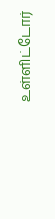உள்ளிட்டோர்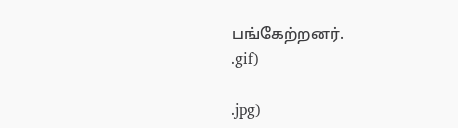பங்கேற்றனர்.
.gif)

.jpg)